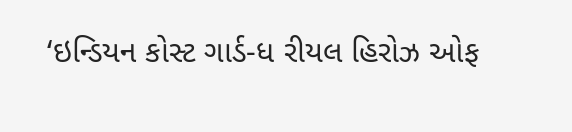‘ઇન્ડિયન કોસ્ટ ગાર્ડ-ધ રીયલ હિરોઝ ઓફ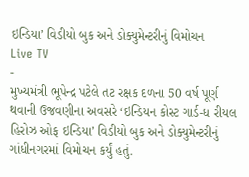ઇન્ડિયા’ વિડીયો બુક અને ડોક્યુમેન્ટરીનું વિમોચન
Live TV
-
મુખ્યમંત્રી ભૂપેન્દ્ર પટેલે તટ રક્ષક દળના 50 વર્ષ પૂર્ણ થવાની ઉજવણીના અવસરે ‘ઇન્ડિયન કોસ્ટ ગાર્ડ-ધ રીયલ હિરોઝ ઓફ ઇન્ડિયા’ વિડીયો બુક અને ડોક્યુમેન્ટરીનું ગાંધીનગરમાં વિમોચન કર્યું હતું.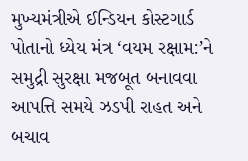મુખ્યમંત્રીએ ઈન્ડિયન કોસ્ટગાર્ડ પોતાનો ધ્યેય મંત્ર ‘વયમ રક્ષામ:’ને સમુદ્રી સુરક્ષા મજબૂત બનાવવા આપત્તિ સમયે ઝડપી રાહત અને બચાવ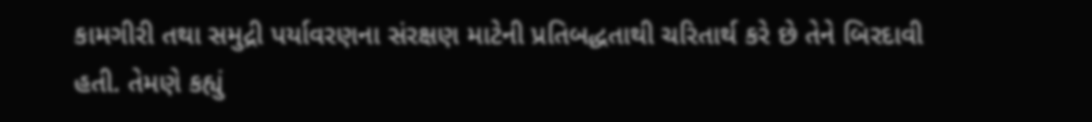કામગીરી તથા સમુદ્રી પર્યાવરણના સંરક્ષણ માટેની પ્રતિબદ્ધતાથી ચરિતાર્થ કરે છે તેને બિરદાવી હતી. તેમણે કહ્યું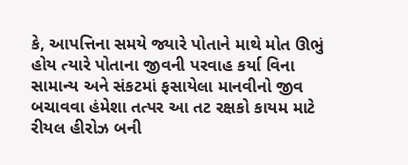કે, આપત્તિના સમયે જ્યારે પોતાને માથે મોત ઊભું હોય ત્યારે પોતાના જીવની પરવાહ કર્યા વિના સામાન્ય અને સંકટમાં ફસાયેલા માનવીનો જીવ બચાવવા હંમેશા તત્પર આ તટ રક્ષકો કાયમ માટે રીયલ હીરોઝ બની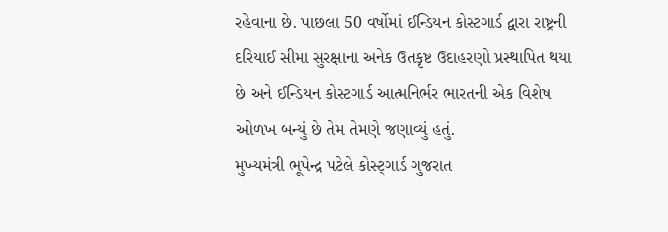રહેવાના છે. પાછલા 50 વર્ષોમાં ઈન્ડિયન કોસ્ટગાર્ડ દ્વારા રાષ્ટ્રની દરિયાઈ સીમા સુરક્ષાના અનેક ઉતકૃષ્ટ ઉદાહરણો પ્રસ્થાપિત થયા છે અને ઈન્ડિયન કોસ્ટગાર્ડ આત્મનિર્ભર ભારતની એક વિશેષ ઓળખ બન્યું છે તેમ તેમણે જણાવ્યું હતું.
મુખ્યમંત્રી ભૂપેન્દ્ર પટેલે કોસ્ટ્ગાર્ડ ગુજરાત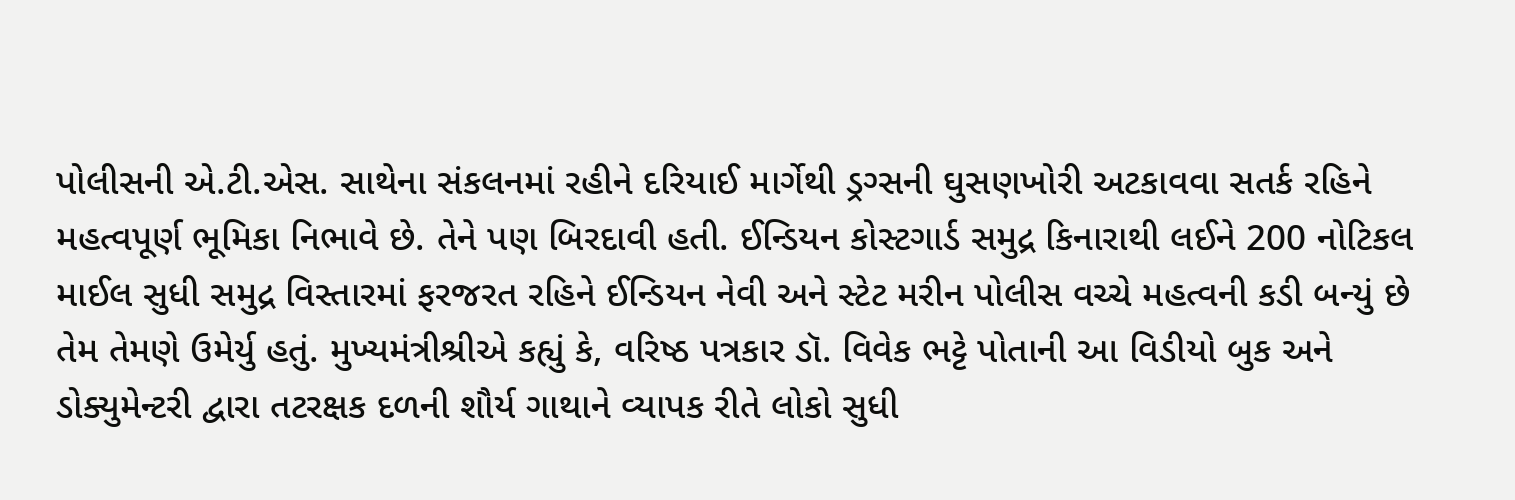પોલીસની એ.ટી.એસ. સાથેના સંકલનમાં રહીને દરિયાઈ માર્ગેથી ડ્રગ્સની ઘુસણખોરી અટકાવવા સતર્ક રહિને મહત્વપૂર્ણ ભૂમિકા નિભાવે છે. તેને પણ બિરદાવી હતી. ઈન્ડિયન કોસ્ટગાર્ડ સમુદ્ર કિનારાથી લઈને 200 નોટિકલ માઈલ સુધી સમુદ્ર વિસ્તારમાં ફરજરત રહિને ઈન્ડિયન નેવી અને સ્ટેટ મરીન પોલીસ વચ્ચે મહત્વની કડી બન્યું છે તેમ તેમણે ઉમેર્યુ હતું. મુખ્યમંત્રીશ્રીએ કહ્યું કે, વરિષ્ઠ પત્રકાર ડૉ. વિવેક ભટ્ટે પોતાની આ વિડીયો બુક અને ડોક્યુમેન્ટરી દ્વારા તટરક્ષક દળની શૌર્ય ગાથાને વ્યાપક રીતે લોકો સુધી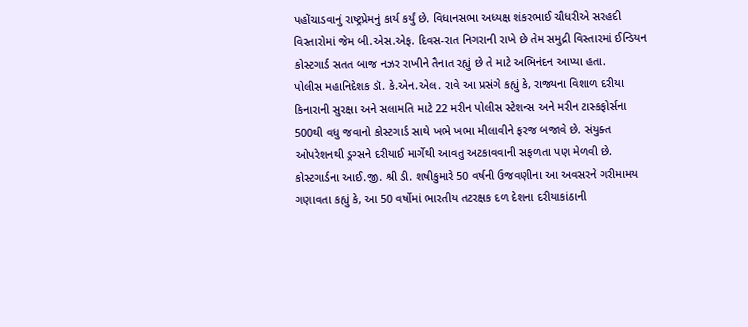પહોંચાડવાનું રાષ્ટ્રપ્રેમનું કાર્ય કર્યું છે. વિધાનસભા અધ્યક્ષ શંકરભાઈ ચૌધરીએ સરહદી વિસ્તારોમાં જેમ બી.એસ.એફ. દિવસ-રાત નિગરાની રાખે છે તેમ સમુદ્રી વિસ્તારમાં ઈન્ડિયન કોસ્ટગાર્ડ સતત બાજ નઝર રાખીને તૈનાત રહ્યું છે તે માટે અભિનંદન આપ્યા હતા.
પોલીસ મહાનિદેશક ડૉ. કે.એન.એલ. રાવે આ પ્રસંગે કહ્યું કે, રાજ્યના વિશાળ દરીયા કિનારાની સુરક્ષા અને સલામતિ માટે 22 મરીન પોલીસ સ્ટેશન્સ અને મરીન ટાસ્કફોર્સના 500થી વધુ જવાનો કોસ્ટગાર્ડ સાથે ખભે ખભા મીલાવીને ફરજ બજાવે છે. સંયુક્ત ઓપરેશનથી ડ્રગ્સને દરીયાઈ માર્ગેથી આવતુ અટકાવવાની સફળતા પણ મેળવી છે. કોસ્ટગાર્ડના આઈ.જી. શ્રી ડી. શષીકુમારે 50 વર્ષની ઉજવણીના આ અવસરને ગરીમામય ગણાવતા કહ્યું કે, આ 50 વર્ષોમાં ભારતીય તટરક્ષક દળ દેશના દરીયાકાંઠાની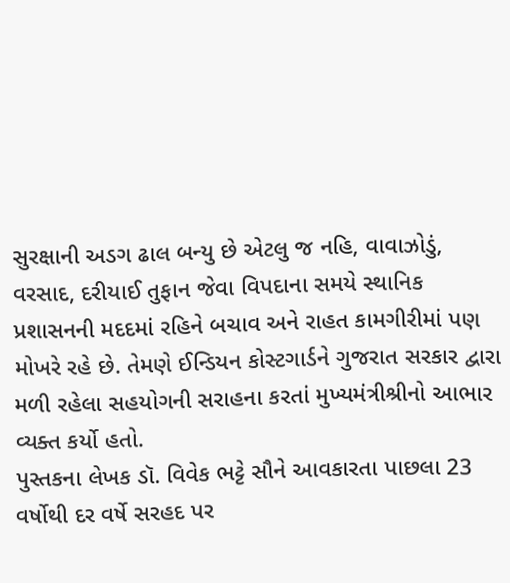સુરક્ષાની અડગ ઢાલ બન્યુ છે એટલુ જ નહિ, વાવાઝોડું, વરસાદ, દરીયાઈ તુફાન જેવા વિપદાના સમયે સ્થાનિક પ્રશાસનની મદદમાં રહિને બચાવ અને રાહત કામગીરીમાં પણ મોખરે રહે છે. તેમણે ઈન્ડિયન કોસ્ટગાર્ડને ગુજરાત સરકાર દ્વારા મળી રહેલા સહયોગની સરાહના કરતાં મુખ્યમંત્રીશ્રીનો આભાર વ્યક્ત કર્યો હતો.
પુસ્તકના લેખક ડૉ. વિવેક ભટ્ટે સૌને આવકારતા પાછલા 23 વર્ષોથી દર વર્ષે સરહદ પર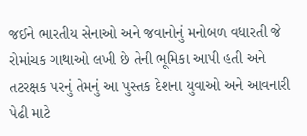જઈને ભારતીય સેનાઓ અને જવાનોનું મનોબળ વધારતી જે રોમાંચક ગાથાઓ લખી છે તેની ભૂમિકા આપી હતી અને તટરક્ષક પરનું તેમનું આ પુસ્તક દેશના યુવાઓ અને આવનારી પેઢી માટે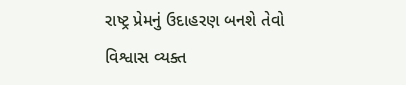રાષ્ટ્ર પ્રેમનું ઉદાહરણ બનશે તેવો વિશ્વાસ વ્યક્ત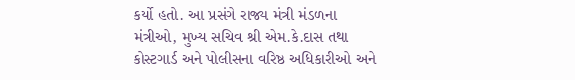કર્યો હતો. આ પ્રસંગે રાજ્ય મંત્રી મંડળના મંત્રીઓ, મુખ્ય સચિવ શ્રી એમ.કે.દાસ તથા કોસ્ટગાર્ડ અને પોલીસના વરિષ્ઠ અધિકારીઓ અને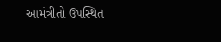આમંત્રીતો ઉપસ્થિત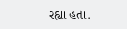રહ્યા હતા.